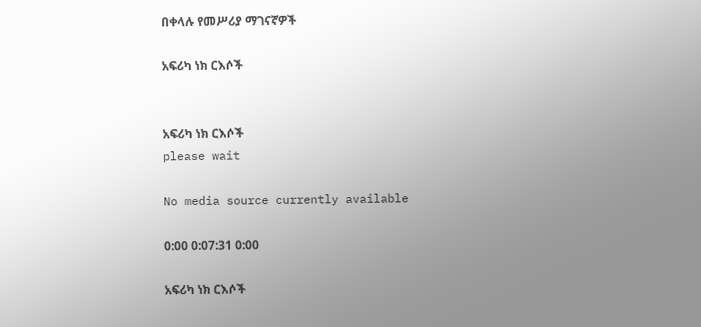በቀላሉ የመሥሪያ ማገናኛዎች

አፍሪካ ነክ ርእሶች


አፍሪካ ነክ ርእሶች
please wait

No media source currently available

0:00 0:07:31 0:00

አፍሪካ ነክ ርእሶች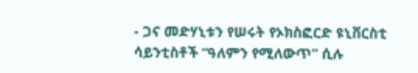- ጋና መድሃኒቱን የሠሩት የኦክስፎርድ ዩኒቨርስቲ ሳይንቲስቶች “ዓለምን የሚለውጥ” ሲሉ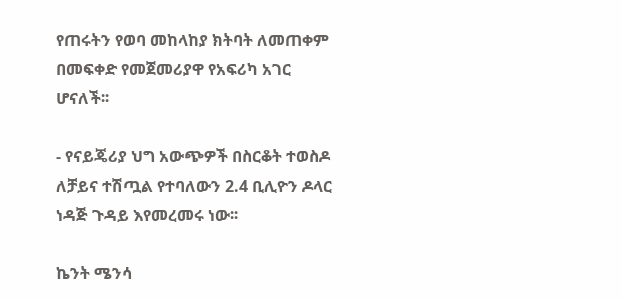የጠሩትን የወባ መከላከያ ክትባት ለመጠቀም በመፍቀድ የመጀመሪያዋ የአፍሪካ አገር ሆናለች፡፡

- የናይጄሪያ ህግ አውጭዎች በስርቆት ተወስዶ ለቻይና ተሽጧል የተባለውን 2.4 ቢሊዮን ዶላር ነዳጅ ጉዳይ እየመረመሩ ነው፡፡

ኬንት ሜንሳ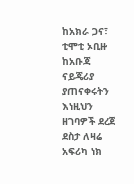ከአክራ ጋና፣ ቲሞቲ ኦቢዙ ከአቡጃ ናይጄሪያ ያጠናቀሩትን እነዚህን ዘገባዎች ደረጀ ደስታ ለዛሬ አፍሪካ ነክ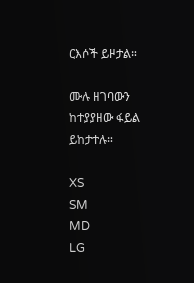ርእሶች ይዞታል።

ሙሉ ዘገባውን ከተያያዘው ፋይል ይከታተሉ።

XS
SM
MD
LG